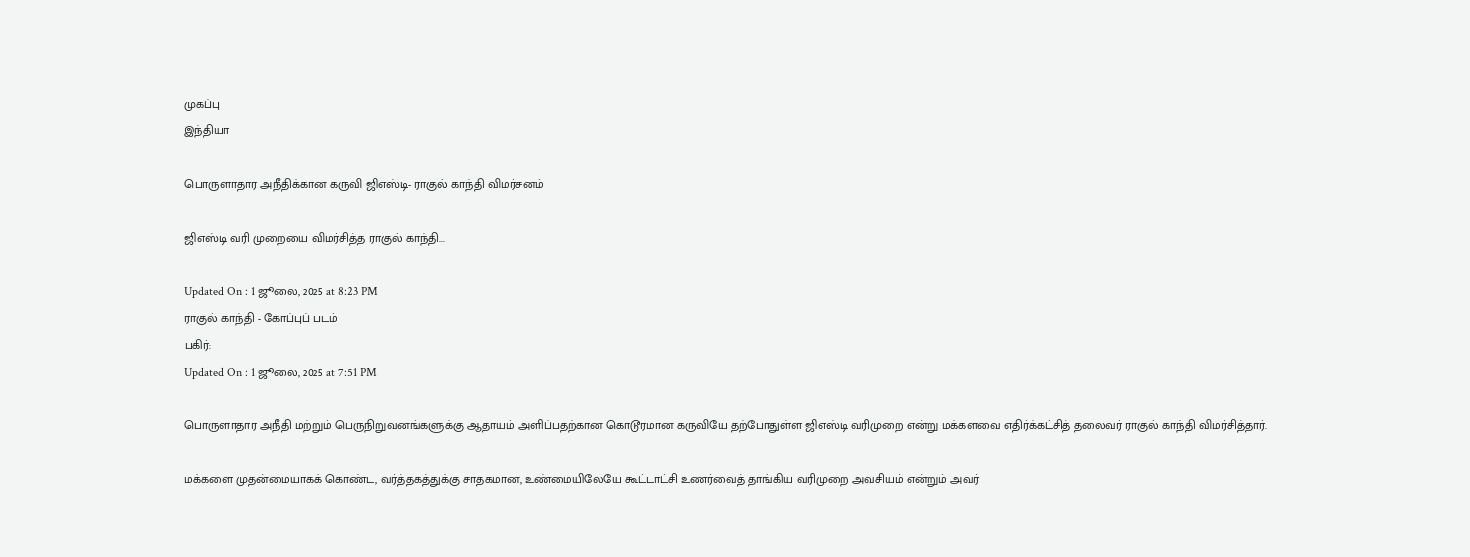முகப்பு
இந்தியா

பொருளாதார அநீதிக்கான கருவி ஜிஎஸ்டி- ராகுல் காந்தி விமர்சனம்

ஜிஎஸ்டி வரி முறையை விமர்சித்த ராகுல் காந்தி...

Updated On : 1 ஜூலை, 2025 at 8:23 PM
ராகுல் காந்தி - கோப்புப் படம்
பகிர்:
Updated On : 1 ஜூலை, 2025 at 7:51 PM

பொருளாதார அநீதி மற்றும் பெருநிறுவனங்களுக்கு ஆதாயம் அளிப்பதற்கான கொடூரமான கருவியே தற்போதுள்ள ஜிஎஸ்டி வரிமுறை என்று மக்களவை எதிர்க்கட்சித் தலைவர் ராகுல் காந்தி விமர்சித்தார்.

மக்களை முதன்மையாகக் கொண்ட, வர்த்தகத்துக்கு சாதகமான, உண்மையிலேயே கூட்டாட்சி உணர்வைத் தாங்கிய வரிமுறை அவசியம் என்றும் அவர்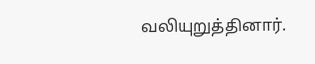வலியுறுத்தினார்.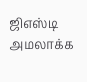ஜிஎஸ்டி அமலாக்க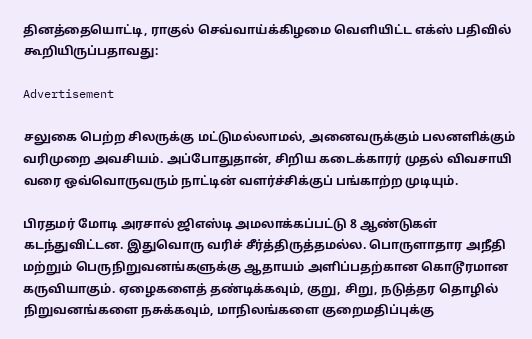தினத்தையொட்டி, ராகுல் செவ்வாய்க்கிழமை வெளியிட்ட எக்ஸ் பதிவில் கூறியிருப்பதாவது:

Advertisement

சலுகை பெற்ற சிலருக்கு மட்டுமல்லாமல், அனைவருக்கும் பலனளிக்கும் வரிமுறை அவசியம். அப்போதுதான், சிறிய கடைக்காரர் முதல் விவசாயி வரை ஒவ்வொருவரும் நாட்டின் வளர்ச்சிக்குப் பங்காற்ற முடியும்.

பிரதமர் மோடி அரசால் ஜிஎஸ்டி அமலாக்கப்பட்டு 8 ஆண்டுகள் கடந்துவிட்டன. இதுவொரு வரிச் சீர்த்திருத்தமல்ல. பொருளாதார அநீதி மற்றும் பெருநிறுவனங்களுக்கு ஆதாயம் அளிப்பதற்கான கொடூரமான கருவியாகும். ஏழைகளைத் தண்டிக்கவும், குறு, சிறு, நடுத்தர தொழில் நிறுவனங்களை நசுக்கவும், மாநிலங்களை குறைமதிப்புக்கு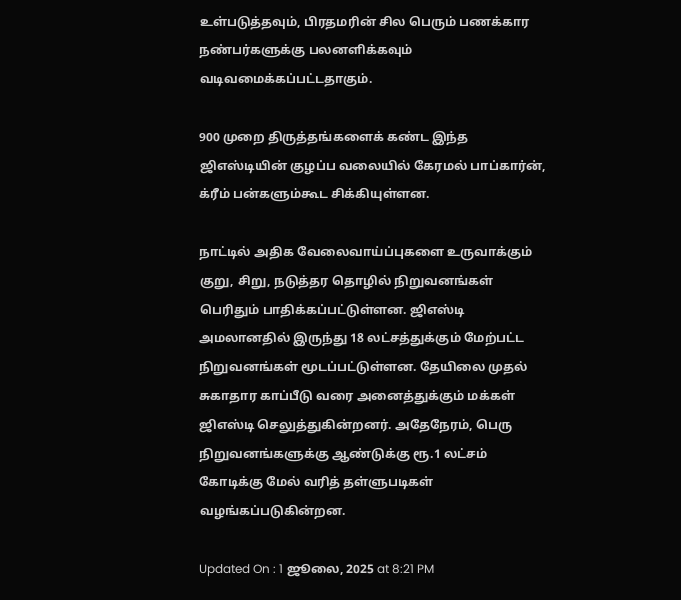உள்படுத்தவும், பிரதமரின் சில பெரும் பணக்கார நண்பர்களுக்கு பலனளிக்கவும் வடிவமைக்கப்பட்டதாகும்.

900 முறை திருத்தங்களைக் கண்ட இந்த ஜிஎஸ்டியின் குழப்ப வலையில் கேரமல் பாப்கார்ன், க்ரீம் பன்களும்கூட சிக்கியுள்ளன.

நாட்டில் அதிக வேலைவாய்ப்புகளை உருவாக்கும் குறு, சிறு, நடுத்தர தொழில் நிறுவனங்கள் பெரிதும் பாதிக்கப்பட்டுள்ளன. ஜிஎஸ்டி அமலானதில் இருந்து 18 லட்சத்துக்கும் மேற்பட்ட நிறுவனங்கள் மூடப்பட்டுள்ளன. தேயிலை முதல் சுகாதார காப்பீடு வரை அனைத்துக்கும் மக்கள் ஜிஎஸ்டி செலுத்துகின்றனர். அதேநேரம், பெரு நிறுவனங்களுக்கு ஆண்டுக்கு ரூ.1 லட்சம் கோடிக்கு மேல் வரித் தள்ளுபடிகள் வழங்கப்படுகின்றன.

Updated On : 1 ஜூலை, 2025 at 8:21 PM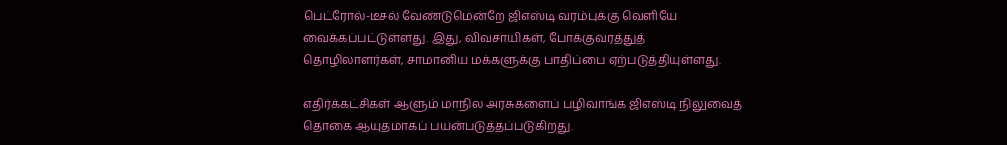பெட்ரோல்-டீசல் வேண்டுமென்றே ஜிஎஸ்டி வரம்புக்கு வெளியே வைக்கப்பட்டுள்ளது. இது, விவசாயிகள், போக்குவரத்துத் தொழிலாளர்கள், சாமானிய மக்களுக்கு பாதிப்பை ஏற்படுத்தியுள்ளது.

எதிர்க்கட்சிகள் ஆளும் மாநில அரசுகளைப் பழிவாங்க ஜிஎஸ்டி நிலுவைத் தொகை ஆயுதமாகப் பயன்படுத்தப்படுகிறது.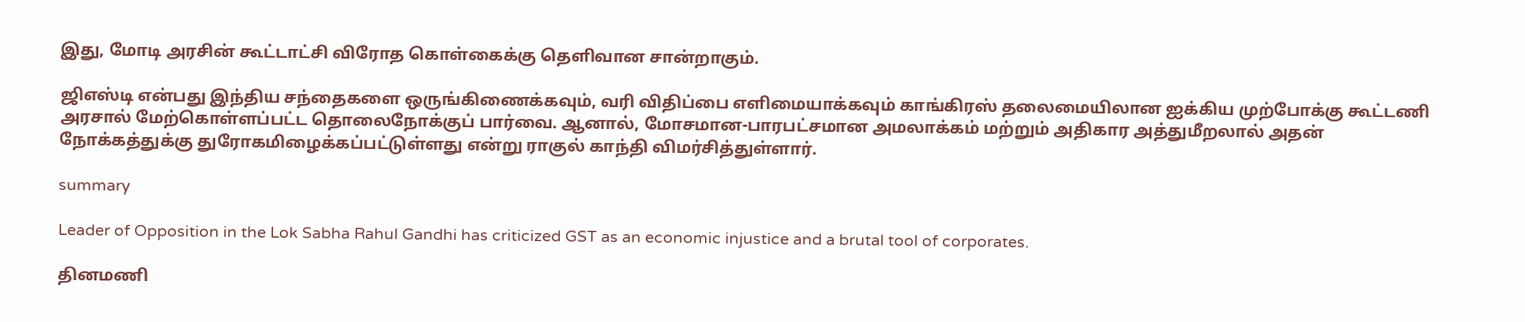இது, மோடி அரசின் கூட்டாட்சி விரோத கொள்கைக்கு தெளிவான சான்றாகும்.

ஜிஎஸ்டி என்பது இந்திய சந்தைகளை ஒருங்கிணைக்கவும், வரி விதிப்பை எளிமையாக்கவும் காங்கிரஸ் தலைமையிலான ஐக்கிய முற்போக்கு கூட்டணி அரசால் மேற்கொள்ளப்பட்ட தொலைநோக்குப் பார்வை. ஆனால், மோசமான-பாரபட்சமான அமலாக்கம் மற்றும் அதிகார அத்துமீறலால் அதன் நோக்கத்துக்கு துரோகமிழைக்கப்பட்டுள்ளது என்று ராகுல் காந்தி விமர்சித்துள்ளார்.

summary

Leader of Opposition in the Lok Sabha Rahul Gandhi has criticized GST as an economic injustice and a brutal tool of corporates.

தினமணி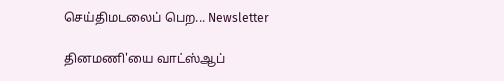செய்திமடலைப் பெற... Newsletter

தினமணி'யை வாட்ஸ்ஆப்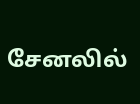சேனலில்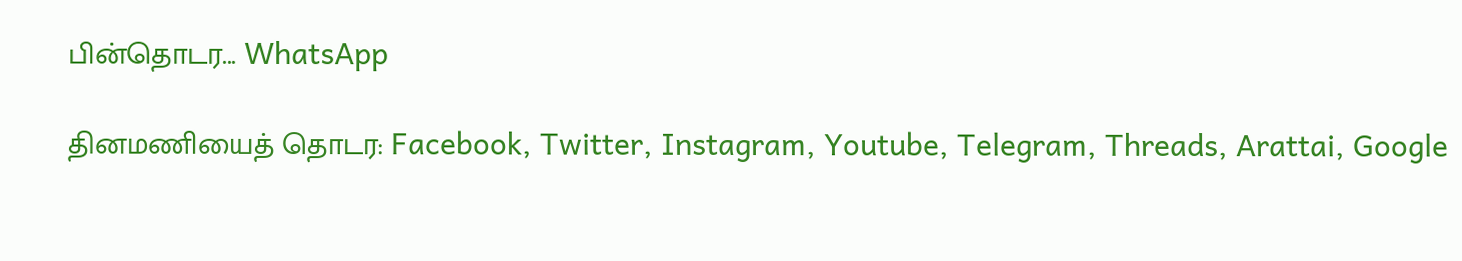பின்தொடர... WhatsApp

தினமணியைத் தொடர: Facebook, Twitter, Instagram, Youtube, Telegram, Threads, Arattai, Google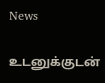News

உடனுக்குடன்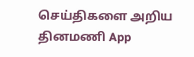செய்திகளை அறிய தினமணி App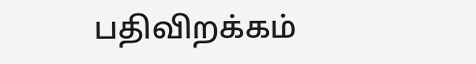பதிவிறக்கம்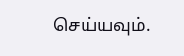செய்யவும்.